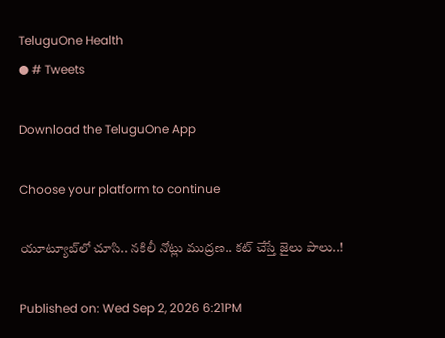TeluguOne Health
● # Tweets

Download the TeluguOne App

Choose your platform to continue

యూట్యూబ్‌లో చూసి.. నకిలీ నోట్లు ముద్రణ.. కట్ చేస్తే జైలు పాలు..!

Published on: Wed Sep 2, 2026 6:21PM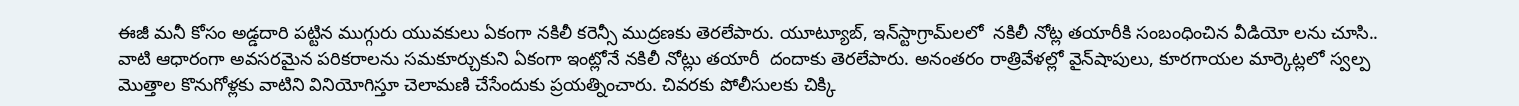ఈజీ మనీ కోసం అడ్డదారి పట్టిన ముగ్గురు యువకులు ఏకంగా నకిలీ కరెన్సీ ముద్రణకు తెరలేపారు. యూట్యూబ్, ఇన్‌స్టాగ్రామ్‌లలో  నకిలీ నోట్ల తయారీకి సంబంధించిన వీడియో లను చూసి.. వాటి ఆధారంగా అవసరమైన పరికరాలను సమకూర్చుకుని ఏకంగా ఇంట్లోనే నకిలీ నోట్లు తయారీ  దందాకు తెరలేపారు. అనంతరం రాత్రివేళల్లో వైన్‌షాపులు, కూరగాయల మార్కెట్లలో స్వల్ప మొత్తాల కొనుగోళ్లకు వాటిని వినియోగిస్తూ చెలామణి చేసేందుకు ప్రయత్నించారు. చివరకు పోలీసులకు చిక్కి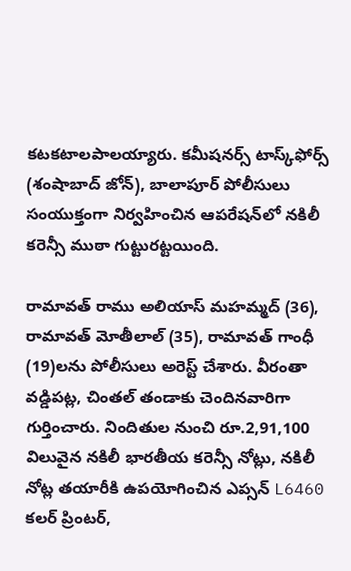కటకటాలపాలయ్యారు. కమీషనర్స్ టాస్క్‌ఫోర్స్ (శంషాబాద్ జోన్), బాలాపూర్ పోలీసులు సంయుక్తంగా నిర్వహించిన ఆపరేషన్‌లో నకిలీ కరెన్సీ ముఠా గుట్టురట్టయింది.

రామావత్ రాము అలియాస్ మహమ్మద్ (36), రామావత్ మోతీలాల్ (35), రామావత్ గాంధీ (19)లను పోలీసులు అరెస్ట్ చేశారు. వీరంతా వడ్డిపట్ల, చింతల్ తండాకు చెందినవారిగా గుర్తించారు. నిందితుల నుంచి రూ.2,91,100 విలువైన నకిలీ భారతీయ కరెన్సీ నోట్లు, నకిలీ నోట్ల తయారీకి ఉపయోగించిన ఎప్సన్ L6460 కలర్ ప్రింటర్,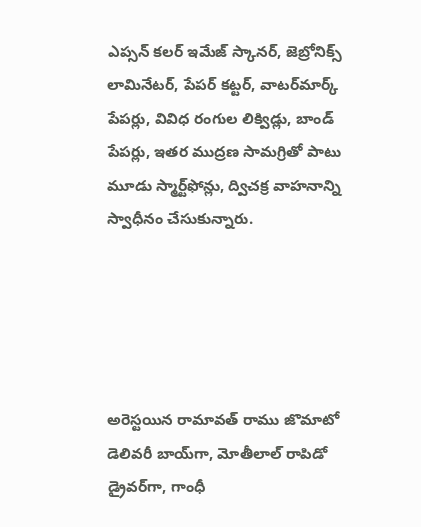ఎప్సన్ కలర్ ఇమేజ్ స్కానర్, జెబ్రోనిక్స్ లామినేటర్, పేపర్ కట్టర్, వాటర్‌మార్క్ పేపర్లు, వివిధ రంగుల లిక్విడ్లు, బాండ్ పేపర్లు, ఇతర ముద్రణ సామగ్రితో పాటు మూడు స్మార్ట్‌ఫోన్లు, ద్విచక్ర వాహనాన్ని స్వాధీనం చేసుకున్నారు.





అరెస్టయిన రామావత్ రాము జొమాటో డెలివరీ బాయ్‌గా, మోతీలాల్ రాపిడో డ్రైవర్‌గా, గాంధీ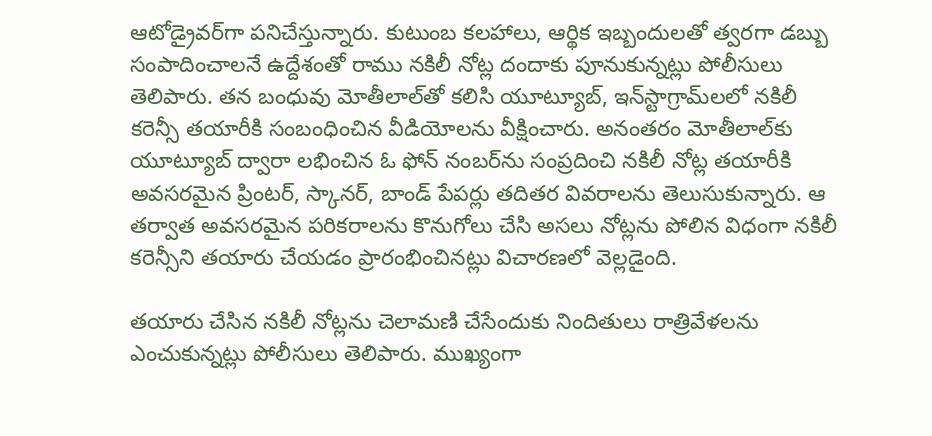ఆటోడ్రైవర్‌గా పనిచేస్తున్నారు. కుటుంబ కలహాలు, ఆర్థిక ఇబ్బందులతో త్వరగా డబ్బు సంపాదించాలనే ఉద్దేశంతో రాము నకిలీ నోట్ల దందాకు పూనుకున్నట్లు పోలీసులు తెలిపారు. తన బంధువు మోతీలాల్‌తో కలిసి యూట్యూబ్, ఇన్‌స్టాగ్రామ్‌లలో నకిలీ కరెన్సీ తయారీకి సంబంధించిన వీడియోలను వీక్షించారు. అనంతరం మోతీలాల్‌కు యూట్యూబ్ ద్వారా లభించిన ఓ ఫోన్ నంబర్‌ను సంప్రదించి నకిలీ నోట్ల తయారీకి అవసరమైన ప్రింటర్, స్కానర్, బాండ్ పేపర్లు తదితర వివరాలను తెలుసుకున్నారు. ఆ తర్వాత అవసరమైన పరికరాలను కొనుగోలు చేసి అసలు నోట్లను పోలిన విధంగా నకిలీ కరెన్సీని తయారు చేయడం ప్రారంభించినట్లు విచారణలో వెల్లడైంది.

తయారు చేసిన నకిలీ నోట్లను చెలామణి చేసేందుకు నిందితులు రాత్రివేళలను ఎంచుకున్నట్లు పోలీసులు తెలిపారు. ముఖ్యంగా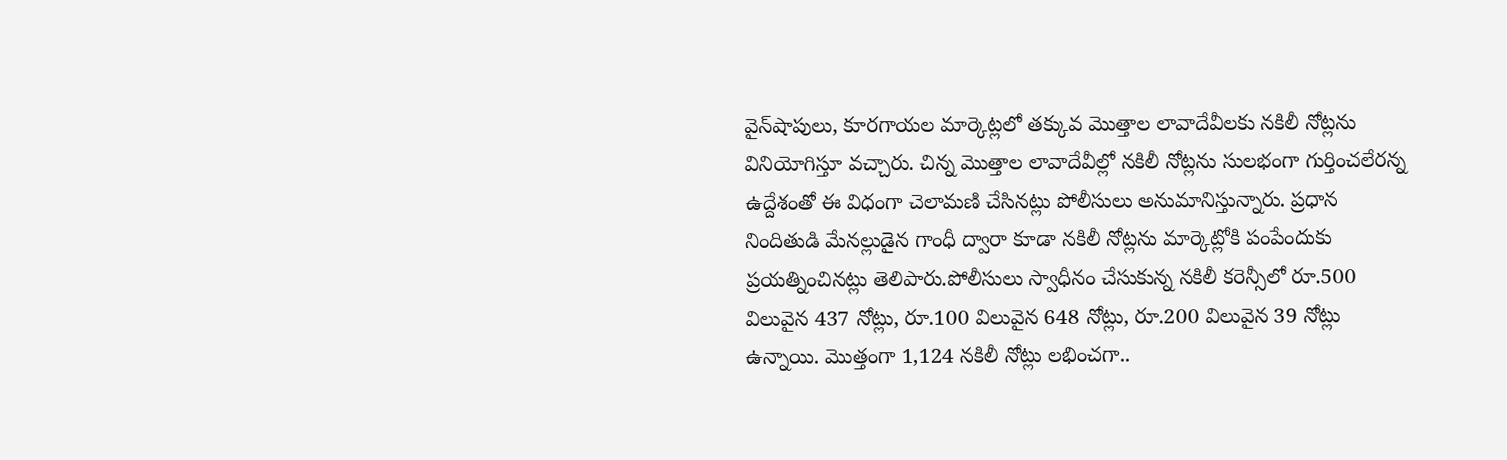వైన్‌షాపులు, కూరగాయల మార్కెట్లలో తక్కువ మొత్తాల లావాదేవీలకు నకిలీ నోట్లను వినియోగిస్తూ వచ్చారు. చిన్న మొత్తాల లావాదేవీల్లో నకిలీ నోట్లను సులభంగా గుర్తించలేరన్న ఉద్దేశంతో ఈ విధంగా చెలామణి చేసినట్లు పోలీసులు అనుమానిస్తున్నారు. ప్రధాన నిందితుడి మేనల్లుడైన గాంధీ ద్వారా కూడా నకిలీ నోట్లను మార్కెట్లోకి పంపేందుకు ప్రయత్నించినట్లు తెలిపారు.పోలీసులు స్వాధీనం చేసుకున్న నకిలీ కరెన్సీలో రూ.500 విలువైన 437 నోట్లు, రూ.100 విలువైన 648 నోట్లు, రూ.200 విలువైన 39 నోట్లు ఉన్నాయి. మొత్తంగా 1,124 నకిలీ నోట్లు లభించగా..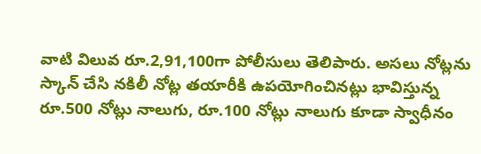వాటి విలువ రూ.2,91,100గా పోలీసులు తెలిపారు. అసలు నోట్లను స్కాన్ చేసి నకిలీ నోట్ల తయారీకి ఉపయోగించినట్లు భావిస్తున్న రూ.500 నోట్లు నాలుగు, రూ.100 నోట్లు నాలుగు కూడా స్వాధీనం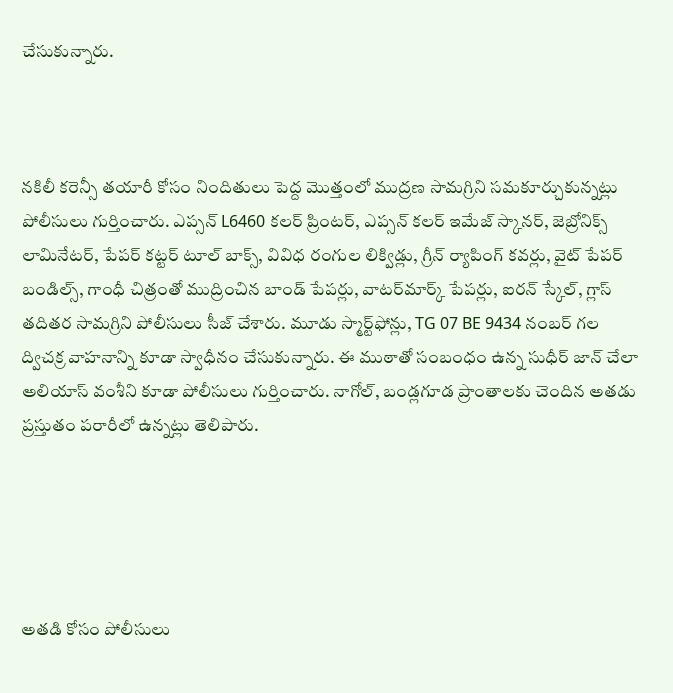చేసుకున్నారు.



నకిలీ కరెన్సీ తయారీ కోసం నిందితులు పెద్ద మొత్తంలో ముద్రణ సామగ్రిని సమకూర్చుకున్నట్లు పోలీసులు గుర్తించారు. ఎప్సన్ L6460 కలర్ ప్రింటర్, ఎప్సన్ కలర్ ఇమేజ్ స్కానర్, జెబ్రోనిక్స్ లామినేటర్, పేపర్ కట్టర్ టూల్ బాక్స్, వివిధ రంగుల లిక్విడ్లు, గ్రీన్ ర్యాపింగ్ కవర్లు, వైట్ పేపర్ బండిల్స్, గాంధీ చిత్రంతో ముద్రించిన బాండ్ పేపర్లు, వాటర్‌మార్క్ పేపర్లు, ఐరన్ స్కేల్, గ్లాస్ తదితర సామగ్రిని పోలీసులు సీజ్ చేశారు. మూడు స్మార్ట్‌ఫోన్లు, TG 07 BE 9434 నంబర్ గల ద్విచక్ర వాహనాన్ని కూడా స్వాధీనం చేసుకున్నారు. ఈ ముఠాతో సంబంధం ఉన్న సుధీర్ జాన్ చేలా అలియాస్ వంశీని కూడా పోలీసులు గుర్తించారు. నాగోల్, బండ్లగూడ ప్రాంతాలకు చెందిన అతడు ప్రస్తుతం పరారీలో ఉన్నట్లు తెలిపారు.





అతడి కోసం పోలీసులు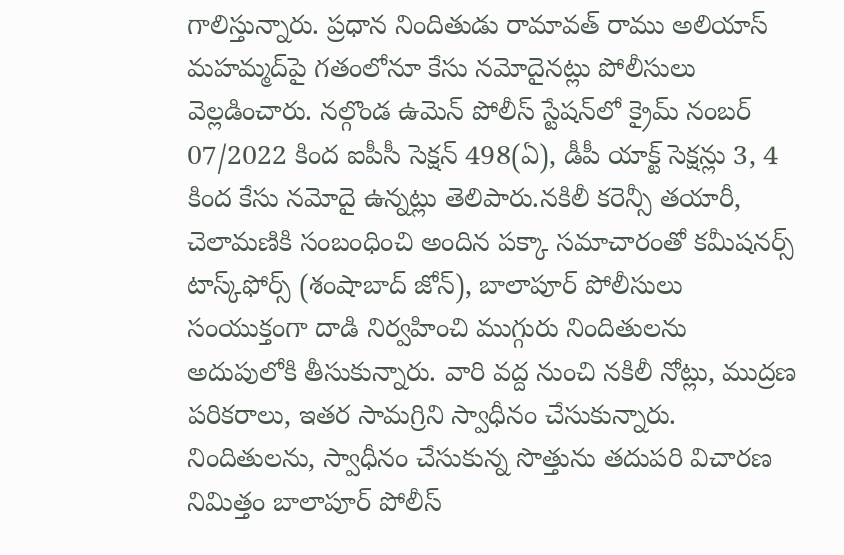గాలిస్తున్నారు. ప్రధాన నిందితుడు రామావత్ రాము అలియాస్ మహమ్మద్‌పై గతంలోనూ కేసు నమోదైనట్లు పోలీసులు వెల్లడించారు. నల్గొండ ఉమెన్ పోలీస్ స్టేషన్‌లో క్రైమ్ నంబర్ 07/2022 కింద ఐపీసీ సెక్షన్ 498(ఏ), డీపీ యాక్ట్ సెక్షన్లు 3, 4 కింద కేసు నమోదై ఉన్నట్లు తెలిపారు.నకిలీ కరెన్సీ తయారీ, చెలామణికి సంబంధించి అందిన పక్కా సమాచారంతో కమీషనర్స్ టాస్క్‌ఫోర్స్ (శంషాబాద్ జోన్), బాలాపూర్ పోలీసులు సంయుక్తంగా దాడి నిర్వహించి ముగ్గురు నిందితులను అదుపులోకి తీసుకున్నారు. వారి వద్ద నుంచి నకిలీ నోట్లు, ముద్రణ పరికరాలు, ఇతర సామగ్రిని స్వాధీనం చేసుకున్నారు. నిందితులను, స్వాధీనం చేసుకున్న సొత్తును తదుపరి విచారణ నిమిత్తం బాలాపూర్ పోలీస్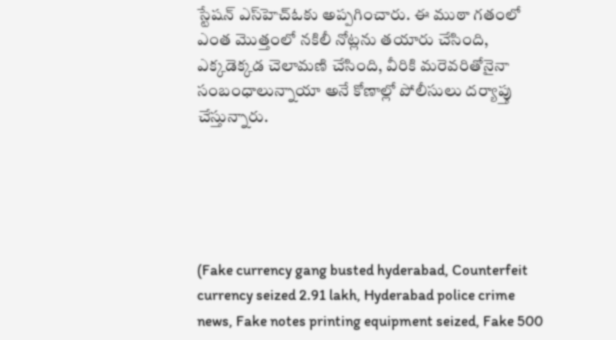స్టేషన్ ఎస్‌హెచ్‌ఓకు అప్పగించారు. ఈ ముఠా గతంలో ఎంత మొత్తంలో నకిలీ నోట్లను తయారు చేసింది, ఎక్కడెక్కడ చెలామణి చేసింది, వీరికి మరెవరితోనైనా సంబంధాలున్నాయా అనే కోణాల్లో పోలీసులు దర్యాప్తు చేస్తున్నారు.





(Fake currency gang busted hyderabad, Counterfeit currency seized 2.91 lakh, Hyderabad police crime news, Fake notes printing equipment seized, Fake 500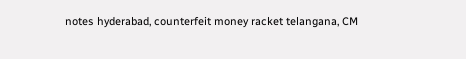notes hyderabad, counterfeit money racket telangana, CM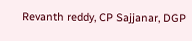Revanth reddy, CP Sajjanar, DGP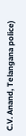C.V. Anand, Telangana police)